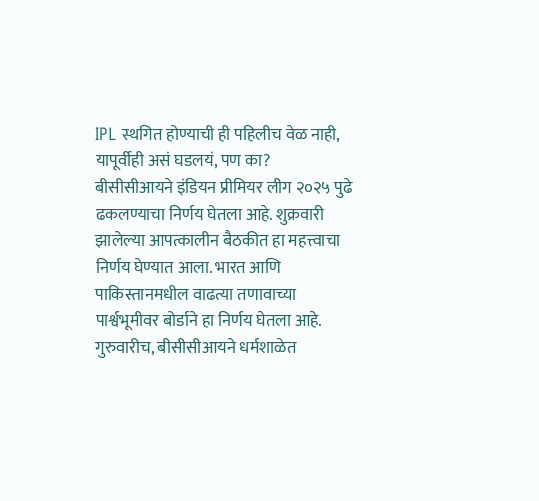IPL स्थगित होण्याची ही पहिलीच वेळ नाही, यापूर्वीही असं घडलयं, पण का?
बीसीसीआयने इंडियन प्रीमियर लीग २०२५ पुढे ढकलण्याचा निर्णय घेतला आहे. शुक्रवारी झालेल्या आपत्कालीन बैठकीत हा महत्त्वाचा निर्णय घेण्यात आला. भारत आणि पाकिस्तानमधील वाढत्या तणावाच्या पार्श्वभूमीवर बोर्डाने हा निर्णय घेतला आहे. गुरुवारीच, बीसीसीआयने धर्मशाळेत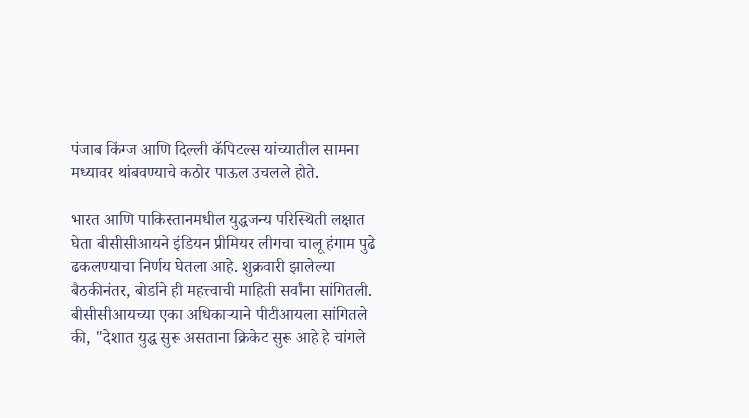पंजाब किंग्ज आणि दिल्ली कॅपिटल्स यांच्यातील सामना मध्यावर थांबवण्याचे कठोर पाऊल उचलले होते.

भारत आणि पाकिस्तानमधील युद्धजन्य परिस्थिती लक्षात घेता बीसीसीआयने इंडियन प्रीमियर लीगचा चालू हंगाम पुढे ढकलण्याचा निर्णय घेतला आहे. शुक्रवारी झालेल्या बैठकीनंतर, बोर्डाने ही महत्त्वाची माहिती सर्वांना सांगितली. बीसीसीआयच्या एका अधिकाऱ्याने पीटीआयला सांगितले की, "देशात युद्ध सुरू असताना क्रिकेट सुरू आहे हे चांगले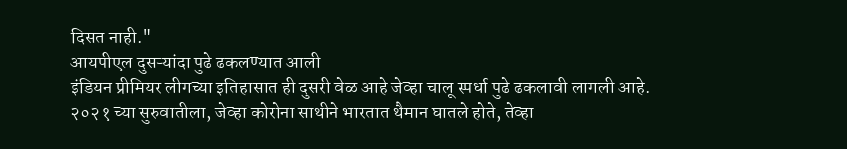दिसत नाही."
आयपीएल दुसऱ्यांदा पुढे ढकलण्यात आली
इंडियन प्रीमियर लीगच्या इतिहासात ही दुसरी वेळ आहे जेव्हा चालू स्पर्धा पुढे ढकलावी लागली आहे. २०२१ च्या सुरुवातीला, जेव्हा कोरोना साथीने भारतात थैमान घातले होते, तेव्हा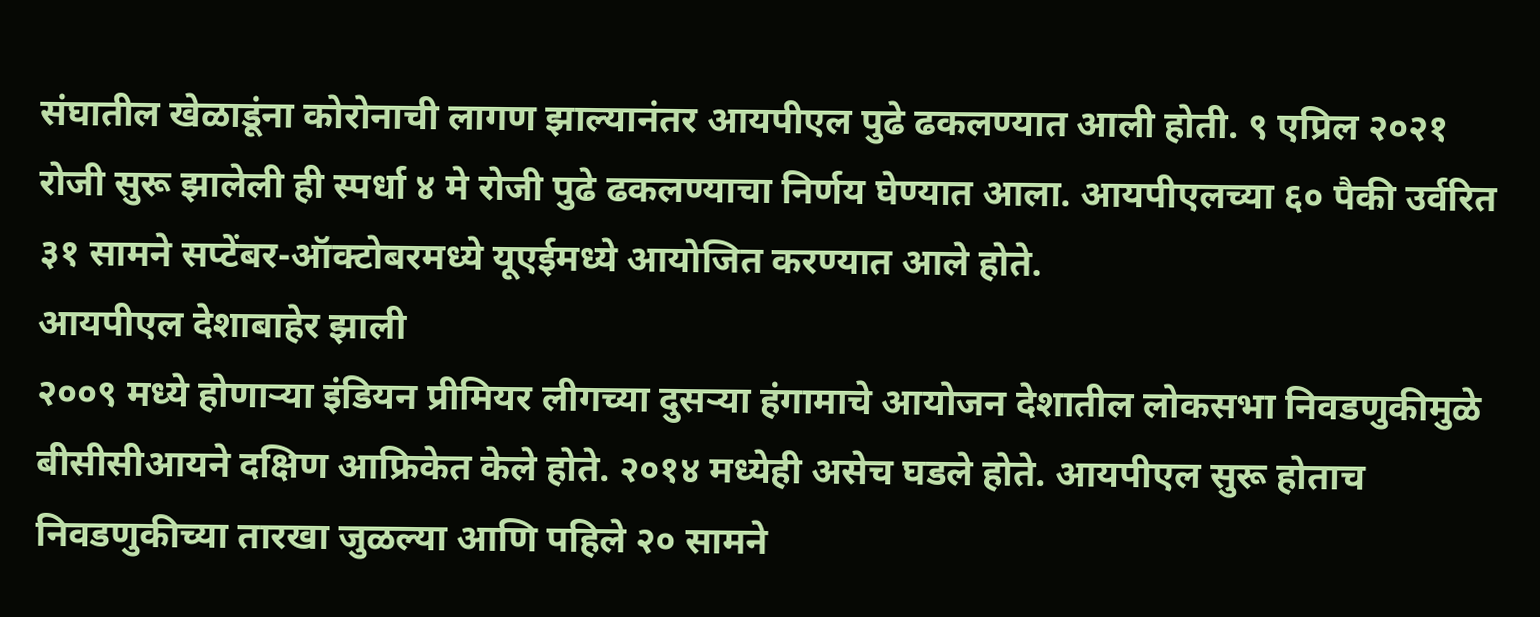संघातील खेळाडूंना कोरोनाची लागण झाल्यानंतर आयपीएल पुढे ढकलण्यात आली होती. ९ एप्रिल २०२१ रोजी सुरू झालेली ही स्पर्धा ४ मे रोजी पुढे ढकलण्याचा निर्णय घेण्यात आला. आयपीएलच्या ६० पैकी उर्वरित ३१ सामने सप्टेंबर-ऑक्टोबरमध्ये यूएईमध्ये आयोजित करण्यात आले होते.
आयपीएल देशाबाहेर झाली
२००९ मध्ये होणाऱ्या इंडियन प्रीमियर लीगच्या दुसऱ्या हंगामाचे आयोजन देशातील लोकसभा निवडणुकीमुळे बीसीसीआयने दक्षिण आफ्रिकेत केले होते. २०१४ मध्येही असेच घडले होते. आयपीएल सुरू होताच निवडणुकीच्या तारखा जुळल्या आणि पहिले २० सामने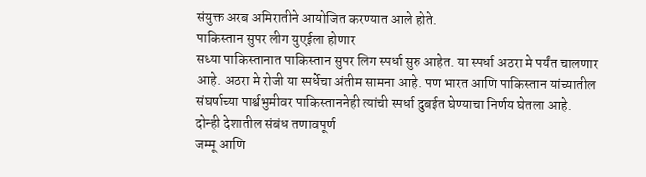संयुक्त अरब अमिरातीने आयोजित करण्यात आले होते.
पाकिस्तान सुपर लीग युएईला होणार
सध्या पाकिस्तानात पाकिस्तान सुपर लिग स्पर्धा सुरु आहेत. या स्पर्धा अठरा मे पर्यंत चालणार आहे. अठरा मे रोजी या स्पर्धेचा अंतीम सामना आहे. पण भारत आणि पाकिस्तान यांच्यातील संघर्षाच्या पार्श्वभुमीवर पाकिस्ताननेही त्यांची स्पर्धा दुबईत घेण्याचा निर्णय घेतला आहे.
दोन्ही देशातील संबंध तणावपूर्ण
जम्मू आणि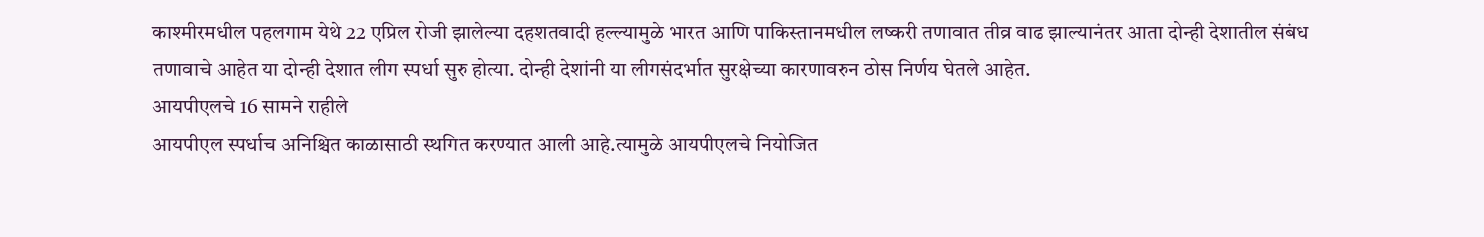काश्मीरमधील पहलगाम येथे 22 एप्रिल रोजी झालेल्या दहशतवादी हल्ल्यामुळे भारत आणि पाकिस्तानमधील लष्करी तणावात तीव्र वाढ झाल्यानंतर आता दोन्ही देशातील संबंध तणावाचे आहेत या दोन्ही देशात लीग स्पर्धा सुरु होत्या. दोन्ही देशांनी या लीगसंदर्भात सुरक्षेच्या कारणावरुन ठोस निर्णय घेतले आहेत.
आयपीएलचे 16 सामने राहीले
आयपीएल स्पर्धाच अनिश्चित काळासाठी स्थगित करण्यात आली आहे.त्यामुळे आयपीएलचे नियोजित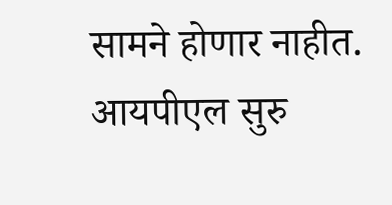सामने होणार नाहीत. आयपीएल सुरु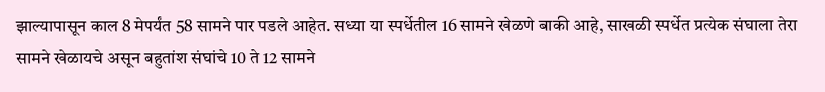झाल्यापासून काल 8 मेपर्यंत 58 सामने पार पडले आहेत. सध्या या स्पर्धेतील 16 सामने खेळणे बाकी आहे, साखळी स्पर्धेत प्रत्येक संघाला तेरा सामने खेळायचे असून बहुतांश संघांचे 10 ते 12 सामने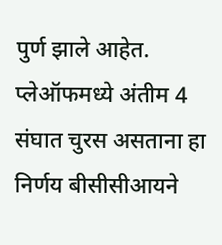पुर्ण झाले आहेत. प्लेऑफमध्ये अंतीम 4 संघात चुरस असताना हा निर्णय बीसीसीआयने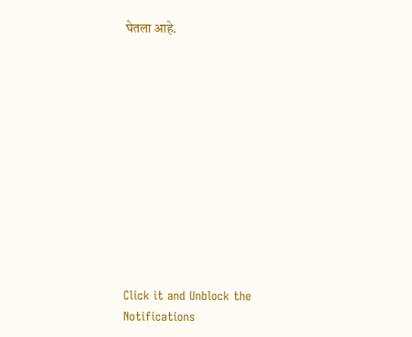घेतला आहे.












Click it and Unblock the Notifications